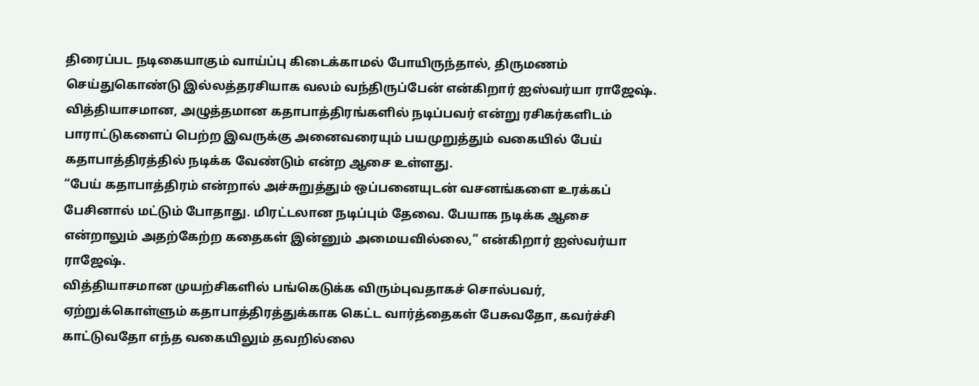திரைப்பட நடிகையாகும் வாய்ப்பு கிடைக்காமல் போயிருந்தால், திருமணம் செய்துகொண்டு இல்லத்தரசியாக வலம் வந்திருப்பேன் என்கிறார் ஐஸ்வர்யா ராஜேஷ்.
வித்தியாசமான, அழுத்தமான கதாபாத்திரங்களில் நடிப்பவர் என்று ரசிகர்களிடம் பாராட்டுகளைப் பெற்ற இவருக்கு அனைவரையும் பயமுறுத்தும் வகையில் பேய் கதாபாத்திரத்தில் நடிக்க வேண்டும் என்ற ஆசை உள்ளது.
“பேய் கதாபாத்திரம் என்றால் அச்சுறுத்தும் ஒப்பனையுடன் வசனங்களை உரக்கப் பேசினால் மட்டும் போதாது. மிரட்டலான நடிப்பும் தேவை. பேயாக நடிக்க ஆசை என்றாலும் அதற்கேற்ற கதைகள் இன்னும் அமையவில்லை,” என்கிறார் ஐஸ்வர்யா ராஜேஷ்.
வித்தியாசமான முயற்சிகளில் பங்கெடுக்க விரும்புவதாகச் சொல்பவர், ஏற்றுக்கொள்ளும் கதாபாத்திரத்துக்காக கெட்ட வார்த்தைகள் பேசுவதோ, கவர்ச்சி காட்டுவதோ எந்த வகையிலும் தவறில்லை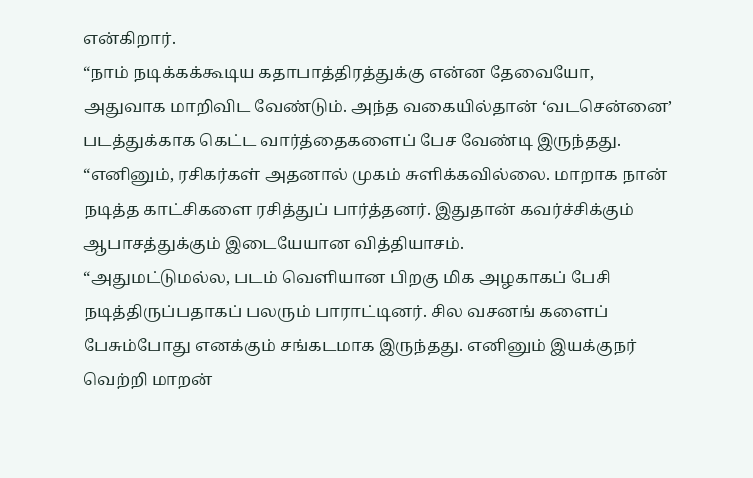என்கிறார்.
“நாம் நடிக்கக்கூடிய கதாபாத்திரத்துக்கு என்ன தேவையோ, அதுவாக மாறிவிட வேண்டும். அந்த வகையில்தான் ‘வடசென்னை’ படத்துக்காக கெட்ட வார்த்தைகளைப் பேச வேண்டி இருந்தது.
“எனினும், ரசிகர்கள் அதனால் முகம் சுளிக்கவில்லை. மாறாக நான் நடித்த காட்சிகளை ரசித்துப் பார்த்தனர். இதுதான் கவர்ச்சிக்கும் ஆபாசத்துக்கும் இடையேயான வித்தியாசம்.
“அதுமட்டுமல்ல, படம் வெளியான பிறகு மிக அழகாகப் பேசி நடித்திருப்பதாகப் பலரும் பாராட்டினர். சில வசனங் களைப் பேசும்போது எனக்கும் சங்கடமாக இருந்தது. எனினும் இயக்குநர் வெற்றி மாறன்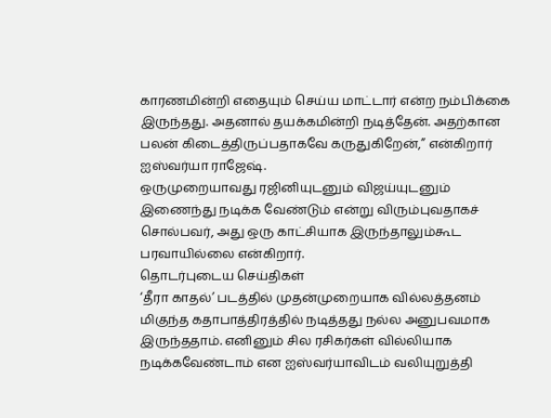காரணமின்றி எதையும் செய்ய மாட்டார் என்ற நம்பிக்கை இருந்தது. அதனால் தயக்கமின்றி நடித்தேன். அதற்கான பலன் கிடைத்திருப்பதாகவே கருதுகிறேன்,” என்கிறார் ஐஸ்வர்யா ராஜேஷ்.
ஒருமுறையாவது ரஜினியுடனும் விஜய்யுடனும் இணைந்து நடிக்க வேண்டும் என்று விரும்புவதாகச் சொல்பவர், அது ஒரு காட்சியாக இருந்தாலும்கூட பரவாயில்லை என்கிறார்.
தொடர்புடைய செய்திகள்
‘தீரா காதல்’ படத்தில் முதன்முறையாக வில்லத்தனம் மிகுந்த கதாபாத்திரத்தில் நடித்தது நல்ல அனுபவமாக இருந்ததாம். எனினும் சில ரசிகர்கள் வில்லியாக நடிக்கவேண்டாம் என ஐஸ்வர்யாவிடம் வலியுறுத்தி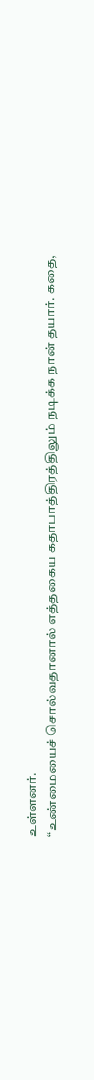உள்ளனர்.
“உண்மையைச் சொல்வதானால் எத்தகைய கதாபாத்திரத்திலும் நடிக்க நான் தயார். கதை,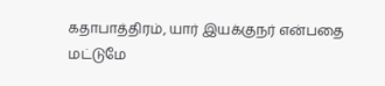கதாபாத்திரம், யார் இயக்குநர் என்பதை மட்டுமே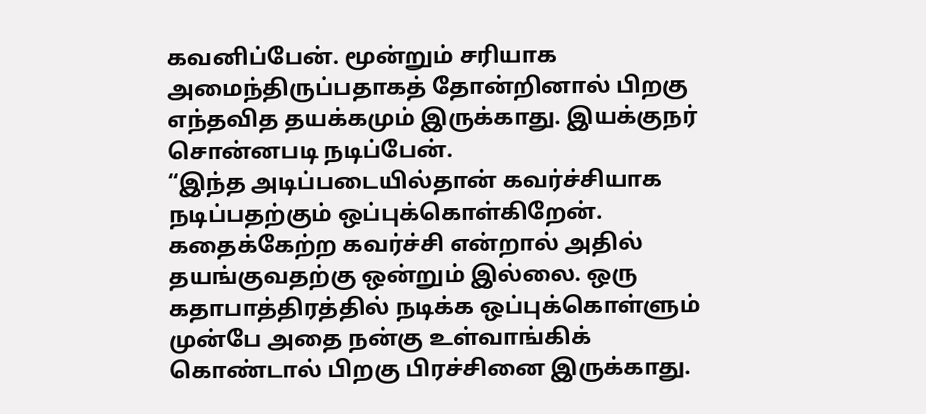கவனிப்பேன். மூன்றும் சரியாக அமைந்திருப்பதாகத் தோன்றினால் பிறகு எந்தவித தயக்கமும் இருக்காது. இயக்குநர் சொன்னபடி நடிப்பேன்.
“இந்த அடிப்படையில்தான் கவர்ச்சியாக நடிப்பதற்கும் ஒப்புக்கொள்கிறேன். கதைக்கேற்ற கவர்ச்சி என்றால் அதில் தயங்குவதற்கு ஒன்றும் இல்லை. ஒரு கதாபாத்திரத்தில் நடிக்க ஒப்புக்கொள்ளும் முன்பே அதை நன்கு உள்வாங்கிக் கொண்டால் பிறகு பிரச்சினை இருக்காது.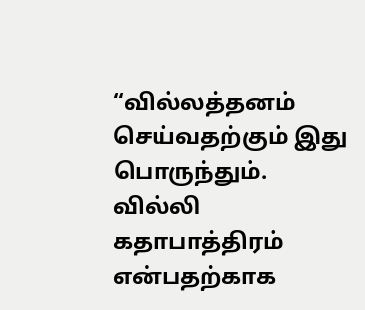“வில்லத்தனம் செய்வதற்கும் இது பொருந்தும். வில்லி கதாபாத்திரம் என்பதற்காக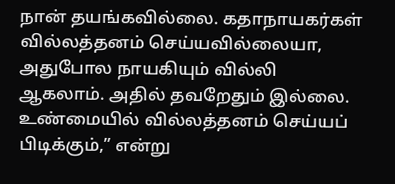நான் தயங்கவில்லை. கதாநாயகர்கள் வில்லத்தனம் செய்யவில்லையா, அதுபோல நாயகியும் வில்லி ஆகலாம். அதில் தவறேதும் இல்லை. உண்மையில் வில்லத்தனம் செய்யப் பிடிக்கும்,” என்று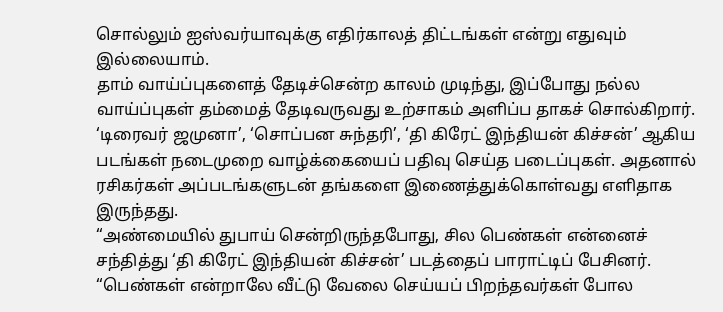சொல்லும் ஐஸ்வர்யாவுக்கு எதிர்காலத் திட்டங்கள் என்று எதுவும் இல்லையாம்.
தாம் வாய்ப்புகளைத் தேடிச்சென்ற காலம் முடிந்து, இப்போது நல்ல வாய்ப்புகள் தம்மைத் தேடிவருவது உற்சாகம் அளிப்ப தாகச் சொல்கிறார்.
‘டிரைவர் ஜமுனா’, ‘சொப்பன சுந்தரி’, ‘தி கிரேட் இந்தியன் கிச்சன்’ ஆகிய படங்கள் நடைமுறை வாழ்க்கையைப் பதிவு செய்த படைப்புகள். அதனால் ரசிகர்கள் அப்படங்களுடன் தங்களை இணைத்துக்கொள்வது எளிதாக இருந்தது.
“அண்மையில் துபாய் சென்றிருந்தபோது, சில பெண்கள் என்னைச் சந்தித்து ‘தி கிரேட் இந்தியன் கிச்சன்’ படத்தைப் பாராட்டிப் பேசினர்.
“பெண்கள் என்றாலே வீட்டு வேலை செய்யப் பிறந்தவர்கள் போல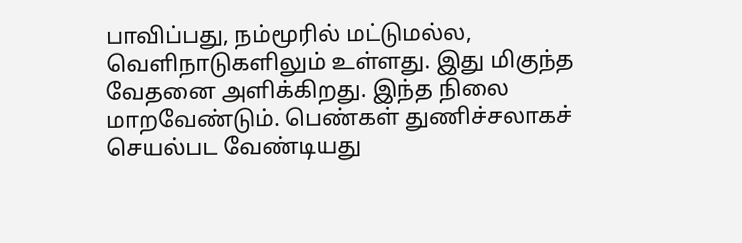பாவிப்பது, நம்மூரில் மட்டுமல்ல, வெளிநாடுகளிலும் உள்ளது. இது மிகுந்த வேதனை அளிக்கிறது. இந்த நிலை மாறவேண்டும். பெண்கள் துணிச்சலாகச் செயல்பட வேண்டியது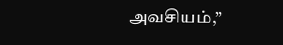அவசியம்,”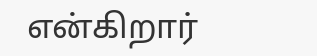என்கிறார்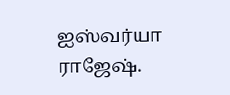ஐஸ்வர்யா ராஜேஷ்.